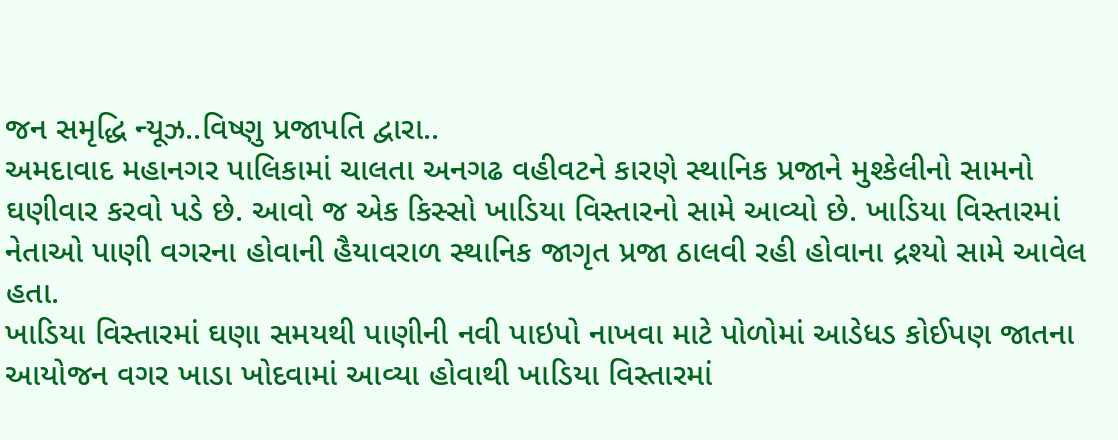જન સમૃદ્ધિ ન્યૂઝ..વિષ્ણુ પ્રજાપતિ દ્વારા..
અમદાવાદ મહાનગર પાલિકામાં ચાલતા અનગઢ વહીવટને કારણે સ્થાનિક પ્રજાને મુશ્કેલીનો સામનો ઘણીવાર કરવો પડે છે. આવો જ એક કિસ્સો ખાડિયા વિસ્તારનો સામે આવ્યો છે. ખાડિયા વિસ્તારમાં નેતાઓ પાણી વગરના હોવાની હૈયાવરાળ સ્થાનિક જાગૃત પ્રજા ઠાલવી રહી હોવાના દ્રશ્યો સામે આવેલ હતા.
ખાડિયા વિસ્તારમાં ઘણા સમયથી પાણીની નવી પાઇપો નાખવા માટે પોળોમાં આડેધડ કોઈપણ જાતના આયોજન વગર ખાડા ખોદવામાં આવ્યા હોવાથી ખાડિયા વિસ્તારમાં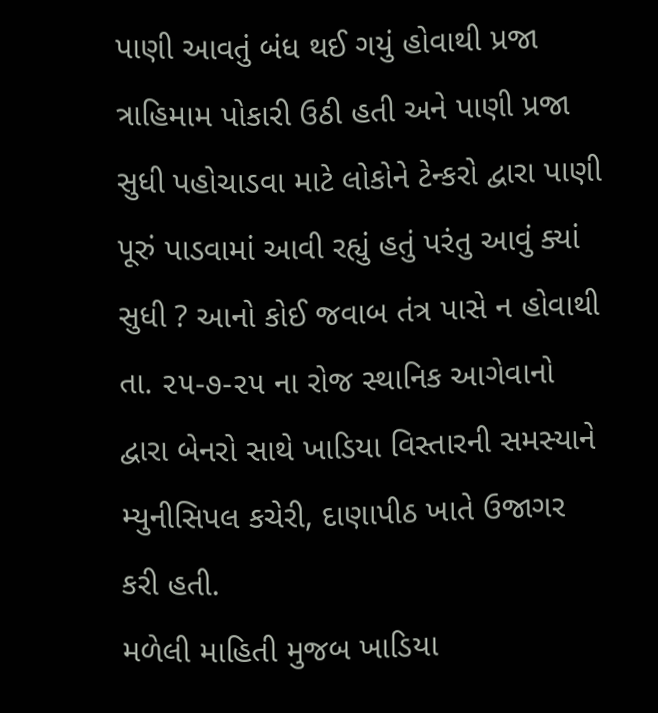પાણી આવતું બંધ થઈ ગયું હોવાથી પ્રજા ત્રાહિમામ પોકારી ઉઠી હતી અને પાણી પ્રજા સુધી પહોચાડવા માટે લોકોને ટેન્કરો દ્વારા પાણી પૂરું પાડવામાં આવી રહ્યું હતું પરંતુ આવું ક્યાં સુધી ? આનો કોઈ જવાબ તંત્ર પાસે ન હોવાથી તા. ૨૫-૭-૨૫ ના રોજ સ્થાનિક આગેવાનો દ્વારા બેનરો સાથે ખાડિયા વિસ્તારની સમસ્યાને મ્યુનીસિપલ કચેરી, દાણાપીઠ ખાતે ઉજાગર કરી હતી.
મળેલી માહિતી મુજબ ખાડિયા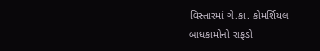વિસ્તારમાં ગે.કા. કોમર્શિયલ બાધકામોનો રાફડો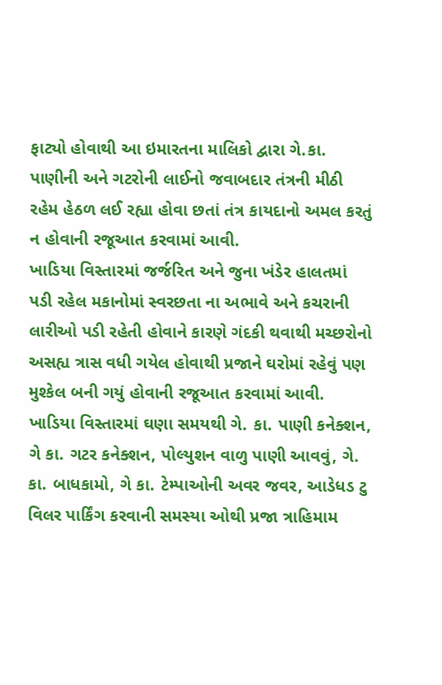ફાટ્યો હોવાથી આ ઇમારતના માલિકો દ્વારા ગે.કા. પાણીની અને ગટરોની લાઈનો જવાબદાર તંત્રની મીઠી રહેમ હેઠળ લઈ રહ્યા હોવા છતાં તંત્ર કાયદાનો અમલ કરતું ન હોવાની રજૂઆત કરવામાં આવી.
ખાડિયા વિસ્તારમાં જર્જરિત અને જુના ખંડેર હાલતમાં પડી રહેલ મકાનોમાં સ્વરછતા ના અભાવે અને કચરાની લારીઓ પડી રહેતી હોવાને કારણે ગંદકી થવાથી મચ્છરોનો અસહ્ય ત્રાસ વધી ગયેલ હોવાથી પ્રજાને ઘરોમાં રહેવું પણ મુશ્કેલ બની ગયું હોવાની રજૂઆત કરવામાં આવી.
ખાડિયા વિસ્તારમાં ઘણા સમયથી ગે. કા. પાણી કનેક્શન, ગે કા. ગટર કનેક્શન, પોલ્યુશન વાળુ પાણી આવવું, ગે. કા. બાધકામો, ગે કા. ટેમ્પાઓની અવર જવર, આડેધડ ટુ વિલર પાર્કિંગ કરવાની સમસ્યા ઓથી પ્રજા ત્રાહિમામ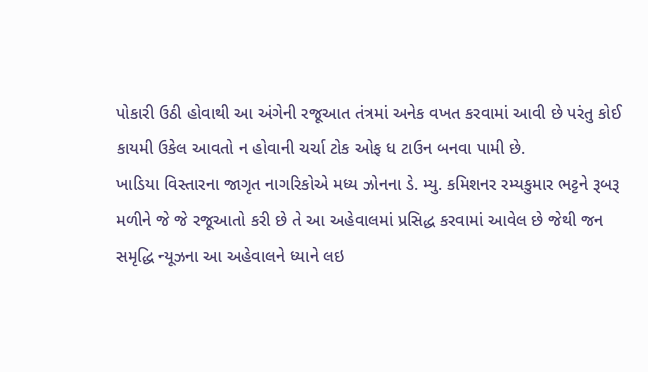પોકારી ઉઠી હોવાથી આ અંગેની રજૂઆત તંત્રમાં અનેક વખત કરવામાં આવી છે પરંતુ કોઈ કાયમી ઉકેલ આવતો ન હોવાની ચર્ચા ટોક ઓફ ધ ટાઉન બનવા પામી છે.
ખાડિયા વિસ્તારના જાગૃત નાગરિકોએ મધ્ય ઝોનના ડે. મ્યુ. કમિશનર રમ્યકુમાર ભટ્ટને રૂબરૂ મળીને જે જે રજૂઆતો કરી છે તે આ અહેવાલમાં પ્રસિદ્ધ કરવામાં આવેલ છે જેથી જન સમૃદ્ધિ ન્યૂઝના આ અહેવાલને ધ્યાને લઇ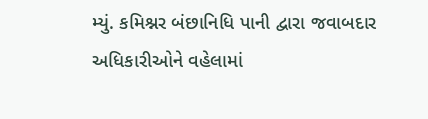મ્યું. કમિશ્નર બંછાનિધિ પાની દ્વારા જવાબદાર અધિકારીઓને વહેલામાં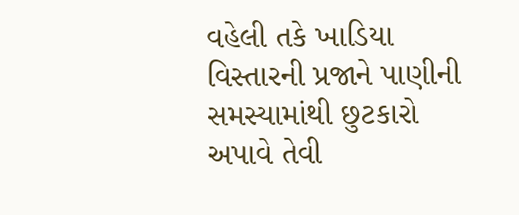વહેલી તકે ખાડિયા વિસ્તારની પ્રજાને પાણીની સમસ્યામાંથી છુટકારો અપાવે તેવી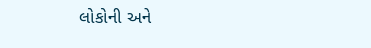લોકોની અને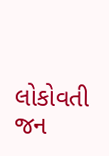લોકોવતી જન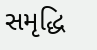સમૃદ્ધિ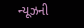ન્યૂઝની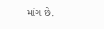માંગ છે.